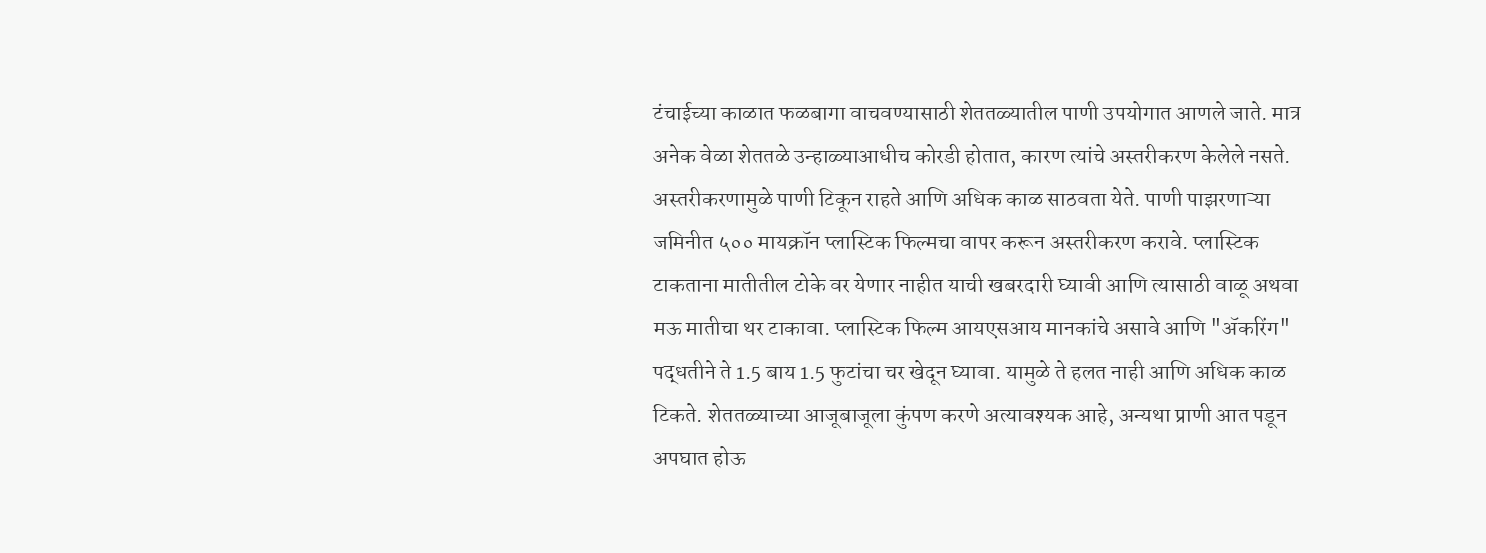टंचाईच्या काळात फळबागा वाचवण्यासाठी शेततळ्यातील पाणी उपयोगात आणले जाते. मात्र अनेक वेळा शेततळे उन्हाळ्याआधीच कोरडी होतात, कारण त्यांचे अस्तरीकरण केलेले नसते. अस्तरीकरणामुळे पाणी टिकून राहते आणि अधिक काळ साठवता येते. पाणी पाझरणाऱ्या जमिनीत ५०० मायक्रॉन प्लास्टिक फिल्मचा वापर करून अस्तरीकरण करावे. प्लास्टिक टाकताना मातीतील टोके वर येणार नाहीत याची खबरदारी घ्यावी आणि त्यासाठी वाळू अथवा मऊ मातीचा थर टाकावा. प्लास्टिक फिल्म आयएसआय मानकांचे असावे आणि "ॲकरिंग" पद्धतीने ते 1.5 बाय 1.5 फुटांचा चर खेदून घ्यावा. यामुळे ते हलत नाही आणि अधिक काळ टिकते. शेततळ्याच्या आजूबाजूला कुंपण करणे अत्यावश्यक आहे, अन्यथा प्राणी आत पडून अपघात होऊ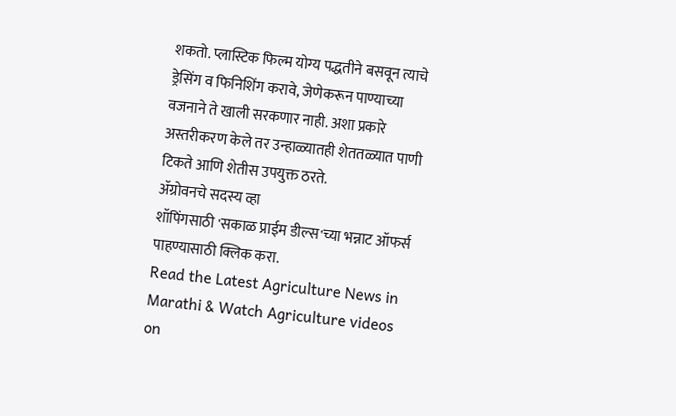शकतो. प्लास्टिक फिल्म योग्य पद्धतीने बसवून त्याचे ड्रेसिंग व फिनिशिंग करावे, जेणेकरून पाण्याच्या वजनाने ते खाली सरकणार नाही. अशा प्रकारे अस्तरीकरण केले तर उन्हाळ्यातही शेततळ्यात पाणी टिकते आणि शेतीस उपयुक्त ठरते.
ॲग्रोवनचे सदस्य व्हा
शॉपिंगसाठी 'सकाळ प्राईम डील्स'च्या भन्नाट ऑफर्स पाहण्यासाठी क्लिक करा.
Read the Latest Agriculture News in Marathi & Watch Agriculture videos on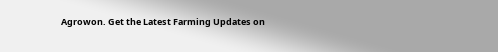Agrowon. Get the Latest Farming Updates on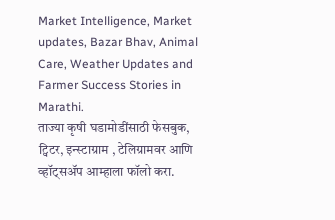Market Intelligence, Market updates, Bazar Bhav, Animal Care, Weather Updates and Farmer Success Stories in Marathi.
ताज्या कृषी घडामोडींसाठी फेसबुक, ट्विटर, इन्स्टाग्राम , टेलिग्रामवर आणि व्हॉट्सॲप आम्हाला फॉलो करा.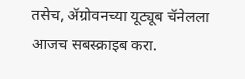तसेच, ॲग्रोवनच्या यूट्यूब चॅनेलला आजच सबस्क्राइब करा.